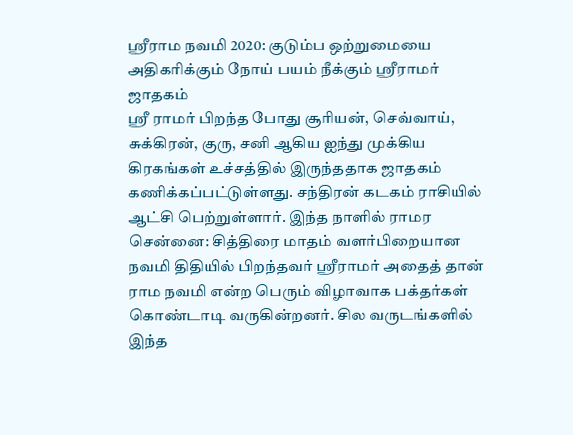ஸ்ரீராம நவமி 2020: குடும்ப ஒற்றுமையை அதிகரிக்கும் நோய் பயம் நீக்கும் ஸ்ரீராமர் ஜாதகம்
ஸ்ரீ ராமர் பிறந்த போது சூரியன், செவ்வாய், சுக்கிரன், குரு, சனி ஆகிய ஐந்து முக்கிய கிரகங்கள் உச்சத்தில் இருந்ததாக ஜாதகம் கணிக்கப்பட்டுள்ளது. சந்திரன் கடகம் ராசியில் ஆட்சி பெற்றுள்ளார். இந்த நாளில் ராமர
சென்னை: சித்திரை மாதம் வளர்பிறையான நவமி திதியில் பிறந்தவர் ஸ்ரீராமர் அதைத் தான் ராம நவமி என்ற பெரும் விழாவாக பக்தர்கள் கொண்டாடி வருகின்றனர். சில வருடங்களில் இந்த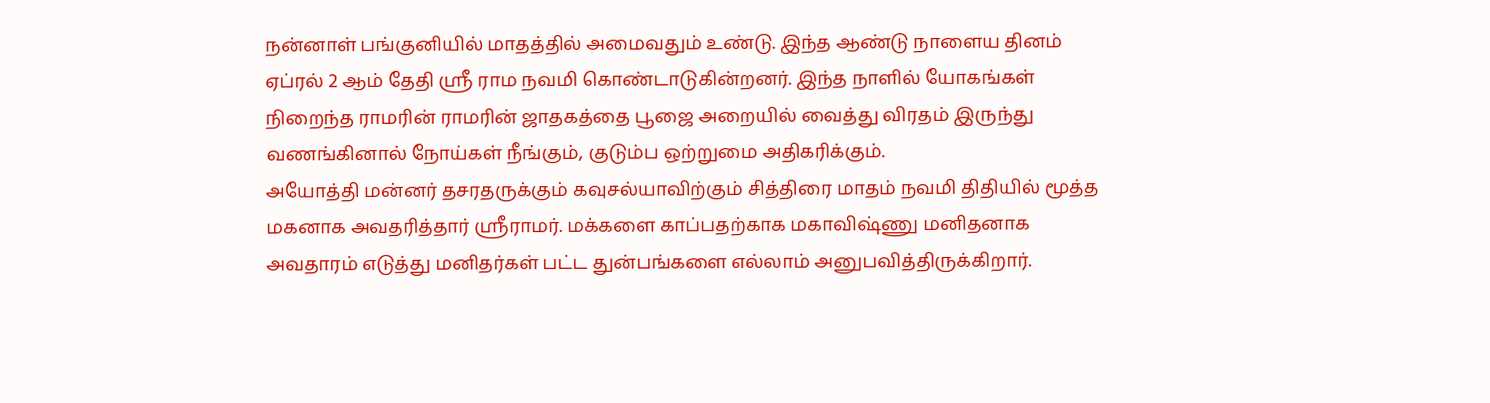நன்னாள் பங்குனியில் மாதத்தில் அமைவதும் உண்டு. இந்த ஆண்டு நாளைய தினம் ஏப்ரல் 2 ஆம் தேதி ஸ்ரீ ராம நவமி கொண்டாடுகின்றனர். இந்த நாளில் யோகங்கள் நிறைந்த ராமரின் ராமரின் ஜாதகத்தை பூஜை அறையில் வைத்து விரதம் இருந்து வணங்கினால் நோய்கள் நீங்கும், குடும்ப ஒற்றுமை அதிகரிக்கும்.
அயோத்தி மன்னர் தசரதருக்கும் கவுசல்யாவிற்கும் சித்திரை மாதம் நவமி திதியில் மூத்த மகனாக அவதரித்தார் ஸ்ரீராமர். மக்களை காப்பதற்காக மகாவிஷ்ணு மனிதனாக அவதாரம் எடுத்து மனிதர்கள் பட்ட துன்பங்களை எல்லாம் அனுபவித்திருக்கிறார்.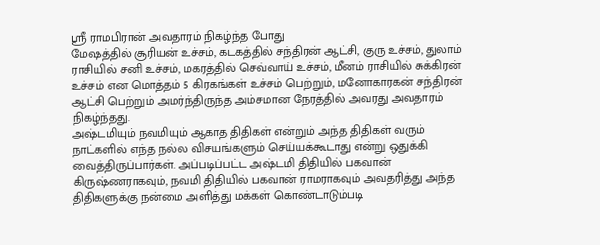ஸ்ரீ ராமபிரான் அவதாரம் நிகழ்ந்த போது
மேஷத்தில் சூரியன் உச்சம், கடகத்தில் சந்திரன் ஆட்சி, குரு உச்சம், துலாம் ராசியில் சனி உச்சம், மகரத்தில் செவ்வாய் உச்சம், மீனம் ராசியில் சுக்கிரன் உச்சம் என மொத்தம் 5 கிரகங்கள் உச்சம் பெற்றும், மனோகாரகன் சந்திரன் ஆட்சி பெற்றும் அமர்ந்திருந்த அம்சமான நேரத்தில் அவரது அவதாரம் நிகழ்ந்தது.
அஷ்டமியும் நவமியும் ஆகாத திதிகள் என்றும் அந்த திதிகள் வரும் நாட்களில் எந்த நல்ல விசயங்களும் செய்யக்கூடாது என்று ஒதுக்கி வைத்திருப்பார்கள். அப்படிப்பட்ட அஷ்டமி திதியில் பகவான் கிருஷ்ணராகவும், நவமி திதியில் பகவான் ராமராகவும் அவதரித்து அந்த திதிகளுக்கு நன்மை அளித்து மக்கள் கொண்டாடும்படி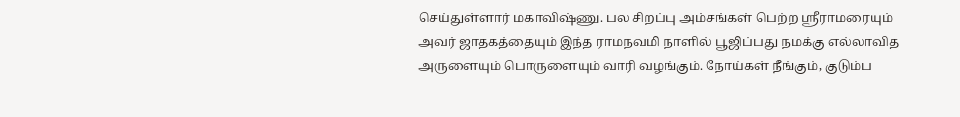செய்துள்ளார் மகாவிஷ்ணு. பல சிறப்பு அம்சங்கள் பெற்ற ஸ்ரீராமரையும் அவர் ஜாதகத்தையும் இந்த ராமநவமி நாளில் பூஜிப்பது நமக்கு எல்லாவித அருளையும் பொருளையும் வாரி வழங்கும். நோய்கள் நீங்கும், குடும்ப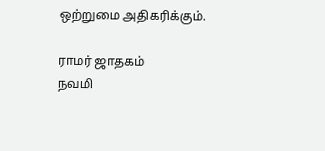ஒற்றுமை அதிகரிக்கும்.

ராமர் ஜாதகம்
நவமி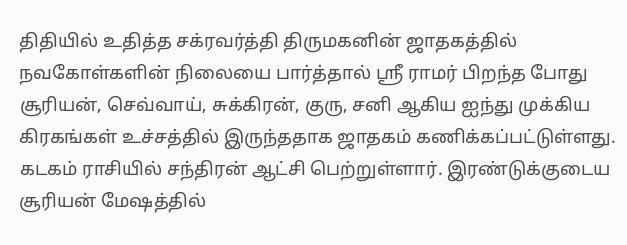திதியில் உதித்த சக்ரவர்த்தி திருமகனின் ஜாதகத்தில் நவகோள்களின் நிலையை பார்த்தால் ஸ்ரீ ராமர் பிறந்த போது சூரியன், செவ்வாய், சுக்கிரன், குரு, சனி ஆகிய ஐந்து முக்கிய கிரகங்கள் உச்சத்தில் இருந்ததாக ஜாதகம் கணிக்கப்பட்டுள்ளது. கடகம் ராசியில் சந்திரன் ஆட்சி பெற்றுள்ளார். இரண்டுக்குடைய சூரியன் மேஷத்தில்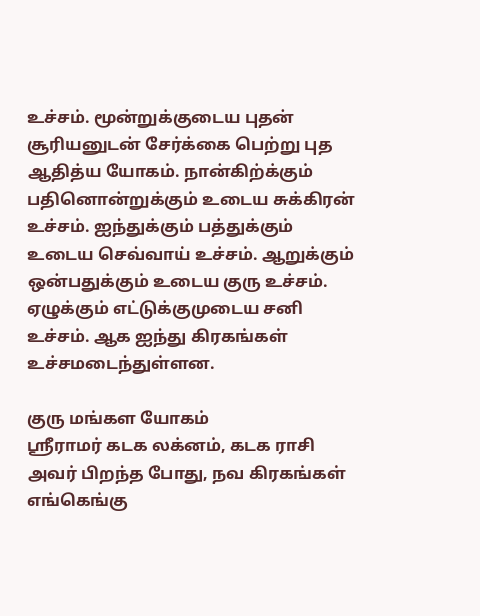உச்சம். மூன்றுக்குடைய புதன் சூரியனுடன் சேர்க்கை பெற்று புத ஆதித்ய யோகம். நான்கிற்க்கும் பதினொன்றுக்கும் உடைய சுக்கிரன் உச்சம். ஐந்துக்கும் பத்துக்கும் உடைய செவ்வாய் உச்சம். ஆறுக்கும் ஒன்பதுக்கும் உடைய குரு உச்சம். ஏழுக்கும் எட்டுக்குமுடைய சனி உச்சம். ஆக ஐந்து கிரகங்கள் உச்சமடைந்துள்ளன.

குரு மங்கள யோகம்
ஸ்ரீராமர் கடக லக்னம், கடக ராசி அவர் பிறந்த போது, நவ கிரகங்கள் எங்கெங்கு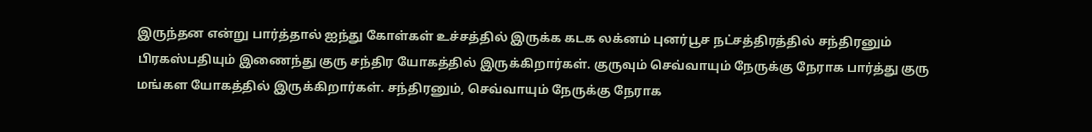இருந்தன என்று பார்த்தால் ஐந்து கோள்கள் உச்சத்தில் இருக்க கடக லக்னம் புனர்பூச நட்சத்திரத்தில் சந்திரனும் பிரகஸ்பதியும் இணைந்து குரு சந்திர யோகத்தில் இருக்கிறார்கள். குருவும் செவ்வாயும் நேருக்கு நேராக பார்த்து குரு மங்கள யோகத்தில் இருக்கிறார்கள். சந்திரனும், செவ்வாயும் நேருக்கு நேராக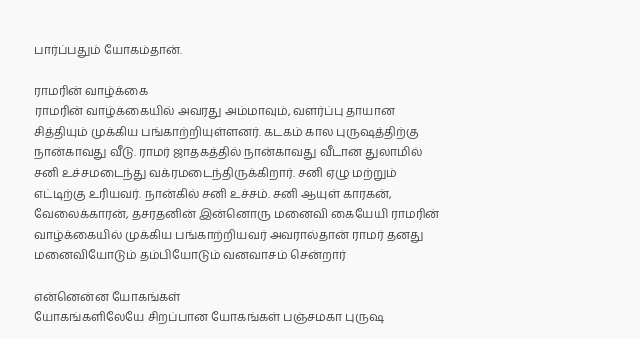பார்ப்பதும் யோகம்தான்.

ராமரின் வாழ்க்கை
ராமரின் வாழ்க்கையில் அவரது அம்மாவும், வளர்ப்பு தாயான சித்தியும் முக்கிய பங்காற்றியுள்ளனர். கடகம் கால புருஷத்திற்கு நான்காவது வீடு. ராமர் ஜாதகத்தில் நான்காவது வீடான துலாமில் சனி உச்சமடைந்து வக்ரமடைந்திருக்கிறார். சனி ஏழு மற்றும் எட்டிற்கு உரியவர். நான்கில் சனி உச்சம். சனி ஆயுள் காரகன், வேலைக்காரன், தசரதனின் இன்னொரு மனைவி கையேயி ராமரின் வாழ்க்கையில் முக்கிய பங்காற்றியவர் அவரால்தான் ராமர் தனது மனைவியோடும் தம்பியோடும் வனவாசம் சென்றார்

என்னென்ன யோகங்கள்
யோகங்களிலேயே சிறப்பான யோகங்கள் பஞ்சமகா புருஷ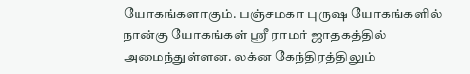யோகங்களாகும். பஞ்சமகா புருஷ யோகங்களில் நான்கு யோகங்கள் ஸ்ரீ ராமர் ஜாதகத்தில் அமைந்துள்ளன. லக்ன கேந்திரத்திலும்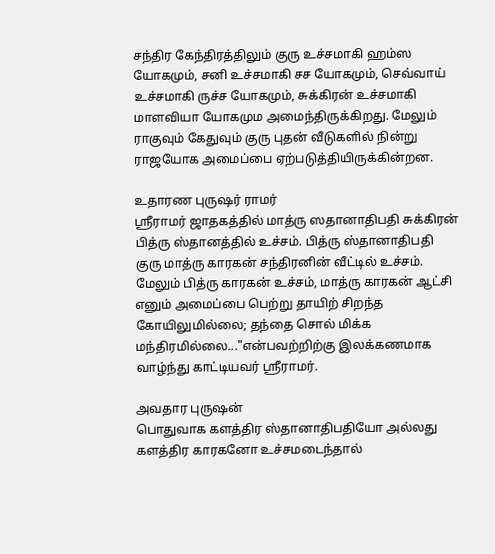சந்திர கேந்திரத்திலும் குரு உச்சமாகி ஹம்ஸ யோகமும், சனி உச்சமாகி சச யோகமும், செவ்வாய் உச்சமாகி ருச்ச யோகமும், சுக்கிரன் உச்சமாகி மாளவியா யோகமும அமைந்திருக்கிறது. மேலும் ராகுவும் கேதுவும் குரு புதன் வீடுகளில் நின்று ராஜயோக அமைப்பை ஏற்படுத்தியிருக்கின்றன.

உதாரண புருஷர் ராமர்
ஸ்ரீராமர் ஜாதகத்தில் மாத்ரு ஸதானாதிபதி சுக்கிரன் பித்ரு ஸ்தானத்தில் உச்சம். பித்ரு ஸ்தானாதிபதி குரு மாத்ரு காரகன் சந்திரனின் வீட்டில் உச்சம். மேலும் பித்ரு காரகன் உச்சம், மாத்ரு காரகன் ஆட்சி எனும் அமைப்பை பெற்று தாயிற் சிறந்த கோயிலுமில்லை; தந்தை சொல் மிக்க மந்திரமில்லை..."என்பவற்றிற்கு இலக்கணமாக வாழ்ந்து காட்டியவர் ஸ்ரீராமர்.

அவதார புருஷன்
பொதுவாக களத்திர ஸ்தானாதிபதியோ அல்லது களத்திர காரகனோ உச்சமடைந்தால்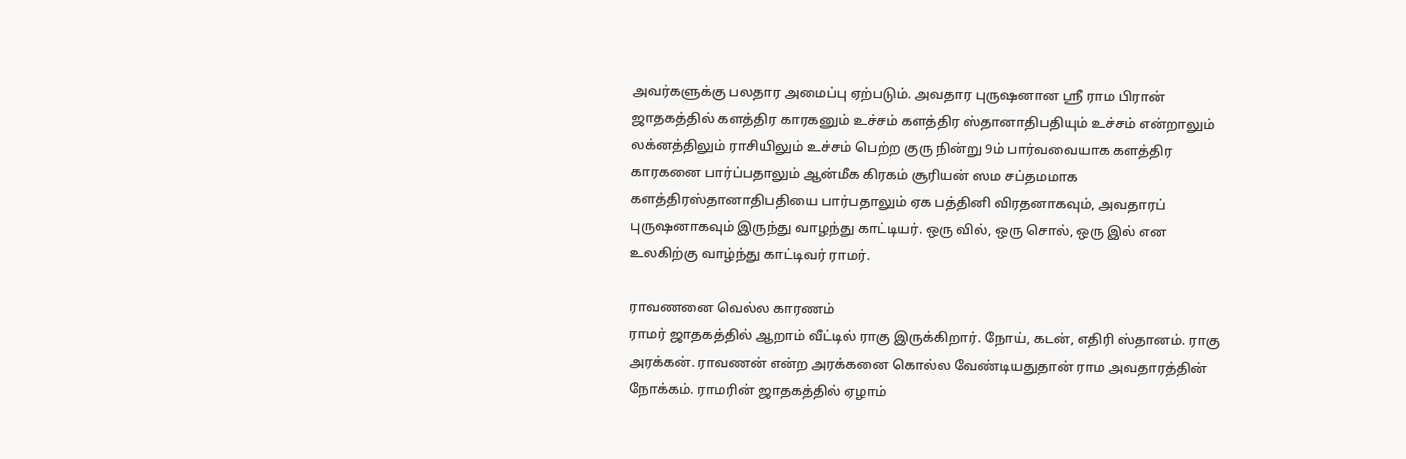அவர்களுக்கு பலதார அமைப்பு ஏற்படும். அவதார புருஷனான ஸ்ரீ ராம பிரான் ஜாதகத்தில் களத்திர காரகனும் உச்சம் களத்திர ஸ்தானாதிபதியும் உச்சம் என்றாலும் லக்னத்திலும் ராசியிலும் உச்சம் பெற்ற குரு நின்று 9ம் பார்வவையாக களத்திர காரகனை பார்ப்பதாலும் ஆன்மீக கிரகம் சூரியன் ஸம சப்தமமாக களத்திரஸ்தானாதிபதியை பார்பதாலும் ஏக பத்தினி விரதனாகவும், அவதாரப் புருஷனாகவும் இருந்து வாழந்து காட்டியர். ஒரு வில், ஒரு சொல், ஒரு இல் என உலகிற்கு வாழ்ந்து காட்டிவர் ராமர்.

ராவணனை வெல்ல காரணம்
ராமர் ஜாதகத்தில் ஆறாம் வீட்டில் ராகு இருக்கிறார். நோய், கடன், எதிரி ஸ்தானம். ராகு அரக்கன். ராவணன் என்ற அரக்கனை கொல்ல வேண்டியதுதான் ராம அவதாரத்தின் நோக்கம். ராமரின் ஜாதகத்தில் ஏழாம்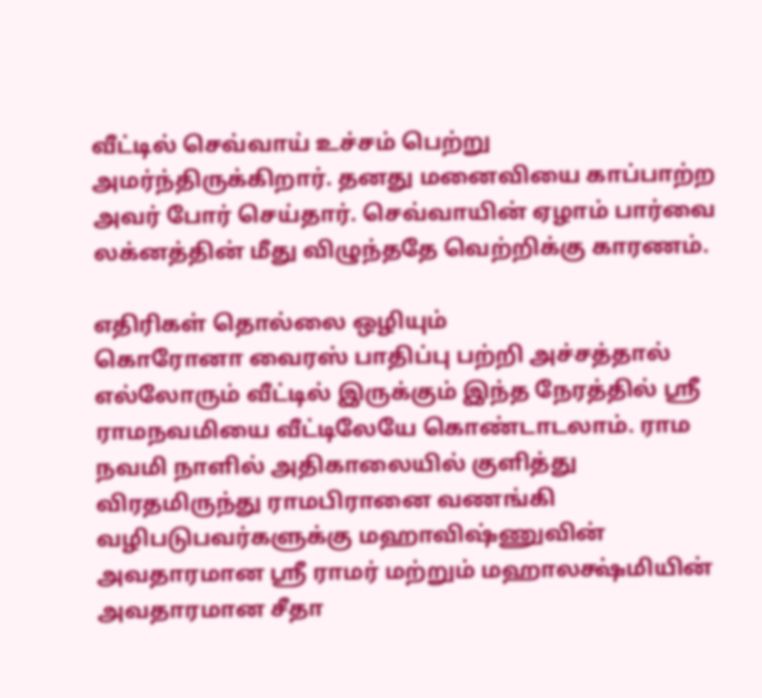வீட்டில் செவ்வாய் உச்சம் பெற்று அமர்ந்திருக்கிறார். தனது மனைவியை காப்பாற்ற அவர் போர் செய்தார். செவ்வாயின் ஏழாம் பார்வை லக்னத்தின் மீது விழுந்ததே வெற்றிக்கு காரணம்.

எதிரிகள் தொல்லை ஒழியும்
கொரோனா வைரஸ் பாதிப்பு பற்றி அச்சத்தால் எல்லோரும் வீட்டில் இருக்கும் இந்த நேரத்தில் ஸ்ரீ ராமநவமியை வீட்டிலேயே கொண்டாடலாம். ராம நவமி நாளில் அதிகாலையில் குளித்து விரதமிருந்து ராமபிரானை வணங்கி வழிபடுபவர்களுக்கு மஹாவிஷ்ணுவின் அவதாரமான ஸ்ரீ ராமர் மற்றும் மஹாலக்ஷ்மியின் அவதாரமான சீதா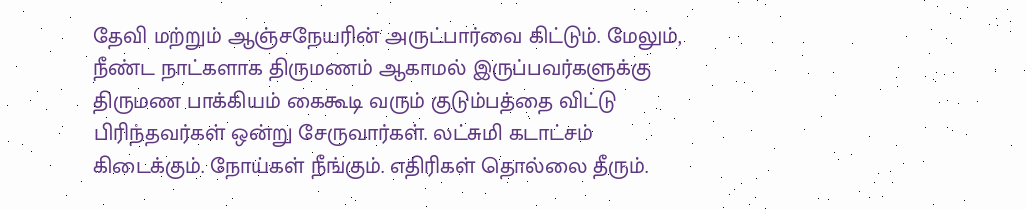தேவி மற்றும் ஆஞ்சநேயரின் அருட்பார்வை கிட்டும். மேலும், நீண்ட நாட்களாக திருமணம் ஆகாமல் இருப்பவர்களுக்கு திருமண பாக்கியம் கைகூடி வரும் குடும்பத்தை விட்டு பிரிந்தவர்கள் ஒன்று சேருவார்கள். லட்சுமி கடாட்சம் கிடைக்கும். நோய்கள் நீங்கும். எதிரிகள் தொல்லை தீரும்.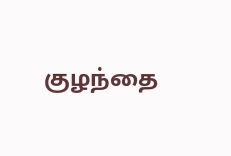குழந்தை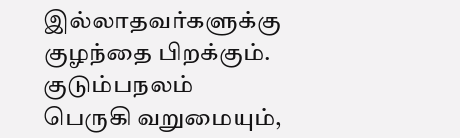இல்லாதவர்களுக்கு குழந்தை பிறக்கும். குடும்பநலம் பெருகி வறுமையும்,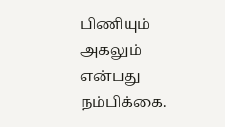பிணியும் அகலும் என்பது நம்பிக்கை.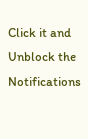Click it and Unblock the Notifications